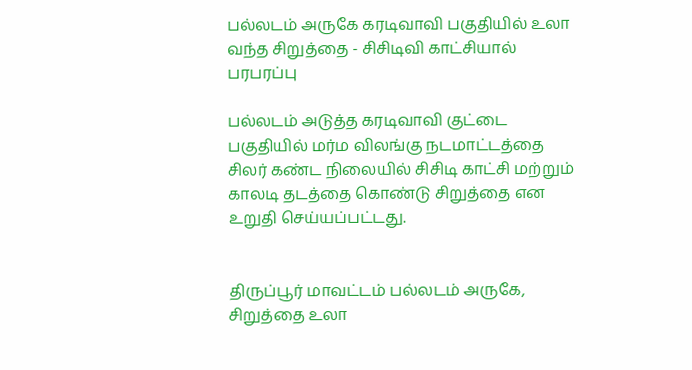பல்லடம் அருகே கரடிவாவி பகுதியில் உலா வந்த சிறுத்தை - சிசிடிவி காட்சியால் பரபரப்பு

பல்லடம் அடுத்த கரடிவாவி குட்டை பகுதியில் மர்ம விலங்கு நடமாட்டத்தை சிலர் கண்ட நிலையில் சிசிடி காட்சி மற்றும் காலடி தடத்தை கொண்டு சிறுத்தை என உறுதி செய்யப்பட்டது.


திருப்பூர் மாவட்டம் பல்லடம் அருகே, சிறுத்தை உலா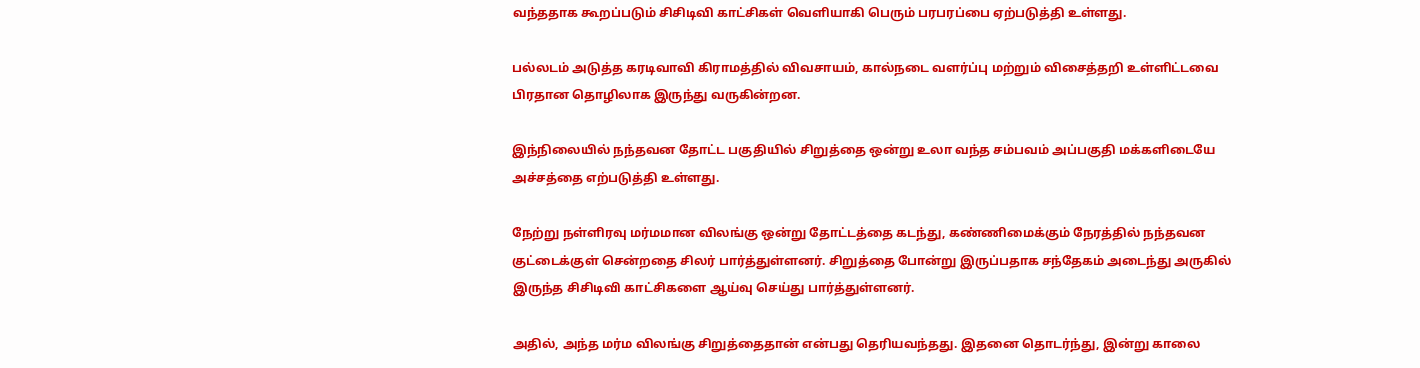வந்ததாக கூறப்படும் சிசிடிவி காட்சிகள் வெளியாகி பெரும் பரபரப்பை ஏற்படுத்தி உள்ளது.

பல்லடம் அடுத்த கரடிவாவி கிராமத்தில் விவசாயம், கால்நடை வளர்ப்பு மற்றும் விசைத்தறி உள்ளிட்டவை பிரதான தொழிலாக இருந்து வருகின்றன.

இந்நிலையில் நந்தவன தோட்ட பகுதியில் சிறுத்தை ஒன்று உலா வந்த சம்பவம் அப்பகுதி மக்களிடையே அச்சத்தை எற்படுத்தி உள்ளது.

நேற்று நள்ளிரவு மர்மமான விலங்கு ஒன்று தோட்டத்தை கடந்து, கண்ணிமைக்கும் நேரத்தில் நந்தவன குட்டைக்குள் சென்றதை சிலர் பார்த்துள்ளனர். சிறுத்தை போன்று இருப்பதாக சந்தேகம் அடைந்து அருகில் இருந்த சிசிடிவி காட்சிகளை ஆய்வு செய்து பார்த்துள்ளனர்.

அதில், அந்த மர்ம விலங்கு சிறுத்தைதான் என்பது தெரியவந்தது. இதனை தொடர்ந்து, இன்று காலை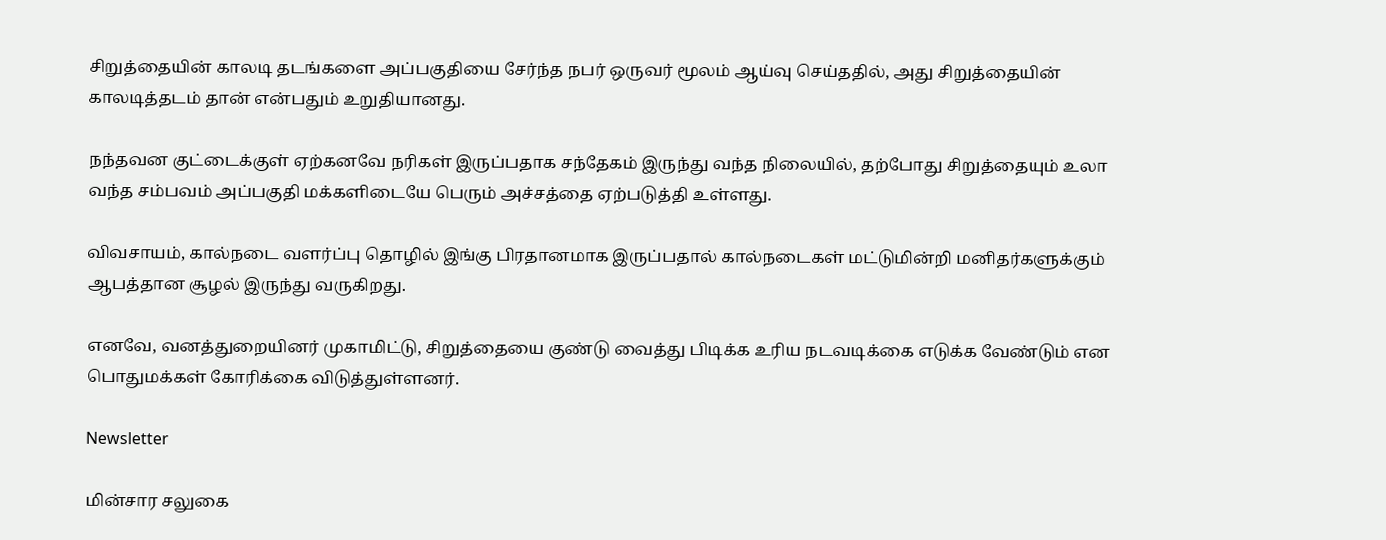சிறுத்தையின் காலடி தடங்களை அப்பகுதியை சேர்ந்த நபர் ஒருவர் மூலம் ஆய்வு செய்ததில், அது சிறுத்தையின் காலடித்தடம் தான் என்பதும் உறுதியானது.

நந்தவன குட்டைக்குள் ஏற்கனவே நரிகள் இருப்பதாக சந்தேகம் இருந்து வந்த நிலையில், தற்போது சிறுத்தையும் உலா வந்த சம்பவம் அப்பகுதி மக்களிடையே பெரும் அச்சத்தை ஏற்படுத்தி உள்ளது.

விவசாயம், கால்நடை வளர்ப்பு தொழில் இங்கு பிரதானமாக இருப்பதால் கால்நடைகள் மட்டுமின்றி மனிதர்களுக்கும் ஆபத்தான சூழல் இருந்து வருகிறது.

எனவே, வனத்துறையினர் முகாமிட்டு, சிறுத்தையை குண்டு வைத்து பிடிக்க உரிய நடவடிக்கை எடுக்க வேண்டும் என பொதுமக்கள் கோரிக்கை விடுத்துள்ளனர்.

Newsletter

மின்சார சலுகை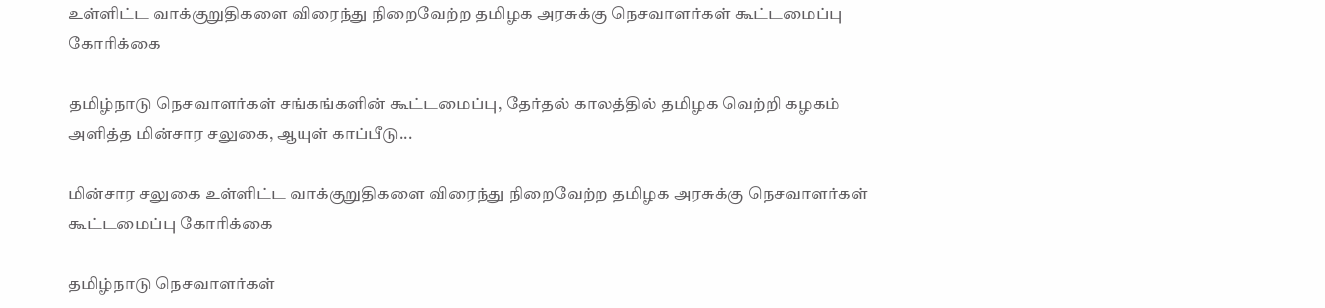உள்ளிட்ட வாக்குறுதிகளை விரைந்து நிறைவேற்ற தமிழக அரசுக்கு நெசவாளர்கள் கூட்டமைப்பு கோரிக்கை

தமிழ்நாடு நெசவாளர்கள் சங்கங்களின் கூட்டமைப்பு, தேர்தல் காலத்தில் தமிழக வெற்றி கழகம் அளித்த மின்சார சலுகை, ஆயுள் காப்பீடு...

மின்சார சலுகை உள்ளிட்ட வாக்குறுதிகளை விரைந்து நிறைவேற்ற தமிழக அரசுக்கு நெசவாளர்கள் கூட்டமைப்பு கோரிக்கை

தமிழ்நாடு நெசவாளர்கள்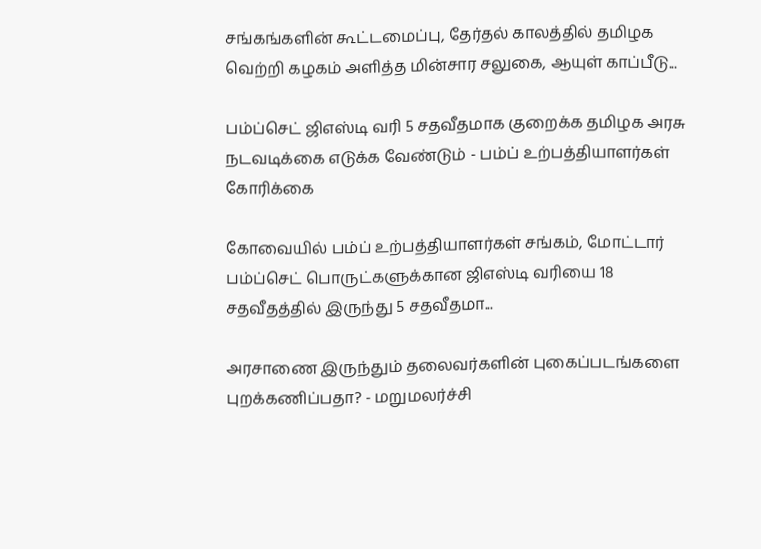சங்கங்களின் கூட்டமைப்பு, தேர்தல் காலத்தில் தமிழக வெற்றி கழகம் அளித்த மின்சார சலுகை, ஆயுள் காப்பீடு...

பம்ப்செட் ஜிஎஸ்டி வரி 5 சதவீதமாக குறைக்க தமிழக அரசு நடவடிக்கை எடுக்க வேண்டும் - பம்ப் உற்பத்தியாளர்கள் கோரிக்கை

கோவையில் பம்ப் உற்பத்தியாளர்கள் சங்கம், மோட்டார் பம்ப்செட் பொருட்களுக்கான ஜிஎஸ்டி வரியை 18 சதவீதத்தில் இருந்து 5 சதவீதமா...

அரசாணை இருந்தும் தலைவர்களின் புகைப்படங்களை  புறக்கணிப்பதா? - மறுமலர்ச்சி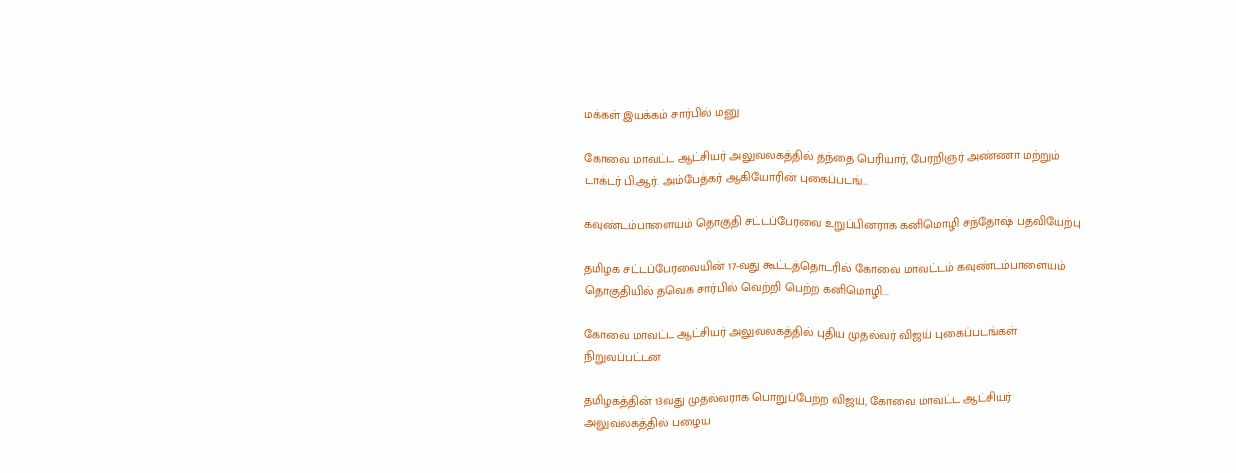மக்கள் இயக்கம் சார்பில் மனு

கோவை மாவட்ட ஆட்சியர் அலுவலகத்தில் தந்தை பெரியார், பேரறிஞர் அண்ணா மற்றும் டாக்டர் பி.ஆர். அம்பேத்கர் ஆகியோரின் புகைப்படங்...

கவுண்டம்பாளையம் தொகுதி சட்டப்பேரவை உறுப்பினராக கனிமொழி சந்தோஷ் பதவியேற்பு

தமிழக சட்டப்பேரவையின் 17-வது கூட்டத்தொடரில் கோவை மாவட்டம் கவுண்டம்பாளையம் தொகுதியில் தவெக சார்பில் வெற்றி பெற்ற கனிமொழி...

கோவை மாவட்ட ஆட்சியர் அலுவலகத்தில் புதிய முதல்வர் விஜய் புகைப்படங்கள் நிறுவப்பட்டன

தமிழகத்தின் 13வது முதல்வராக பொறுப்பேற்ற விஜய், கோவை மாவட்ட ஆட்சியர் அலுவலகத்தில் பழைய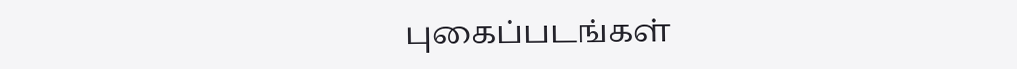புகைப்படங்கள்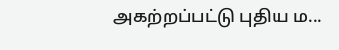அகற்றப்பட்டு புதிய ம...